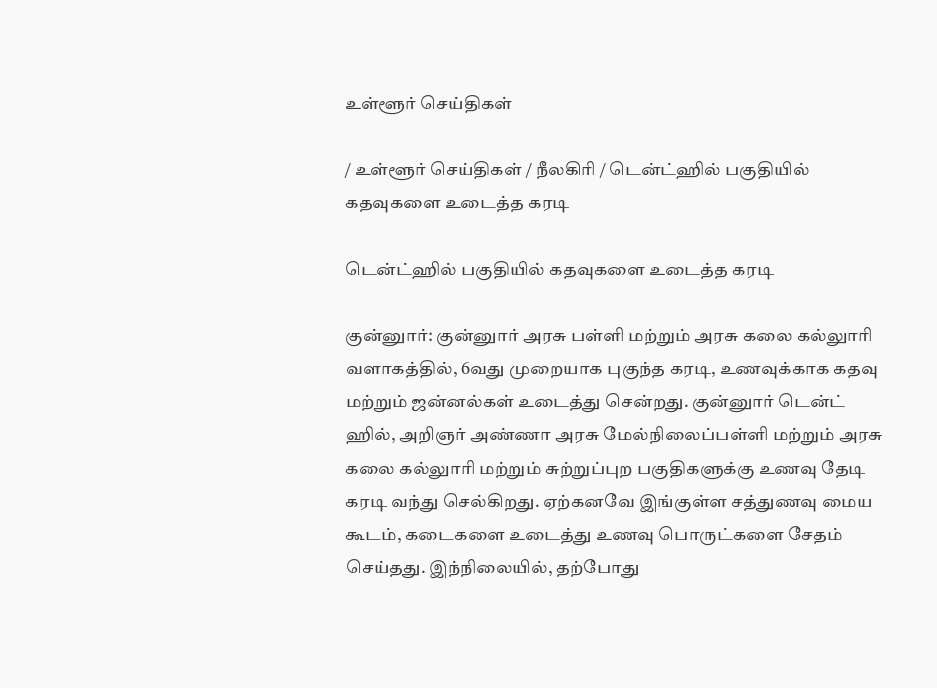உள்ளூர் செய்திகள்

/ உள்ளூர் செய்திகள் / நீலகிரி / டென்ட்ஹில் பகுதியில் கதவுகளை உடைத்த கரடி

டென்ட்ஹில் பகுதியில் கதவுகளை உடைத்த கரடி

குன்னுார்: குன்னுார் அரசு பள்ளி மற்றும் அரசு கலை கல்லுாரி வளாகத்தில், 6வது முறையாக புகுந்த கரடி, உணவுக்காக கதவு மற்றும் ஜன்னல்கள் உடைத்து சென்றது. குன்னுார் டென்ட் ஹில், அறிஞர் அண்ணா அரசு மேல்நிலைப்பள்ளி மற்றும் அரசு கலை கல்லுாரி மற்றும் சுற்றுப்புற பகுதிகளுக்கு உணவு தேடி கரடி வந்து செல்கிறது. ஏற்கனவே இங்குள்ள சத்துணவு மைய கூடம், கடைகளை உடைத்து உணவு பொருட்களை சேதம் செய்தது. இந்நிலையில், தற்போது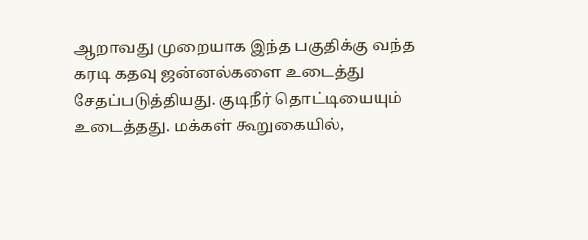ஆறாவது முறையாக இந்த பகுதிக்கு வந்த கரடி கதவு ஜன்னல்களை உடைத்து சேதப்படுத்தியது. குடிநீர் தொட்டியையும் உடைத்தது. மக்கள் கூறுகையில்,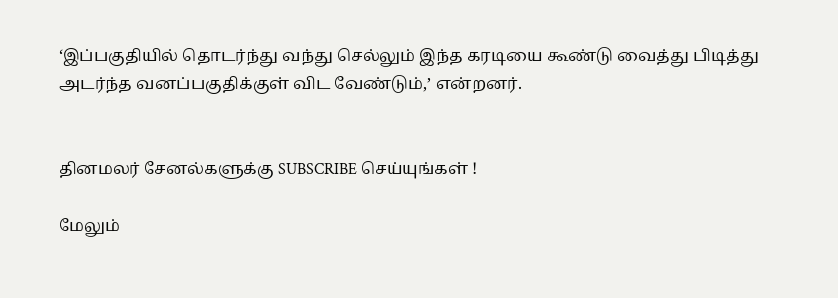‘இப்பகுதியில் தொடர்ந்து வந்து செல்லும் இந்த கரடியை கூண்டு வைத்து பிடித்து அடர்ந்த வனப்பகுதிக்குள் விட வேண்டும்,’ என்றனர்.


தினமலர் சேனல்களுக்கு SUBSCRIBE செய்யுங்கள் !

மேலும்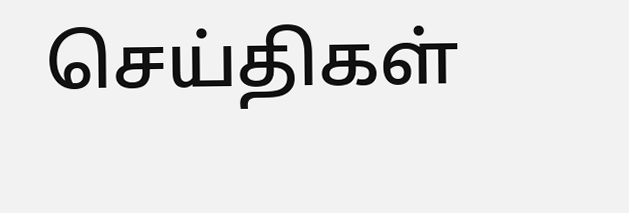செய்திகள்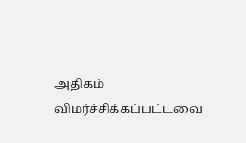அதிகம் விமர்ச்சிக்கப்பட்டவை